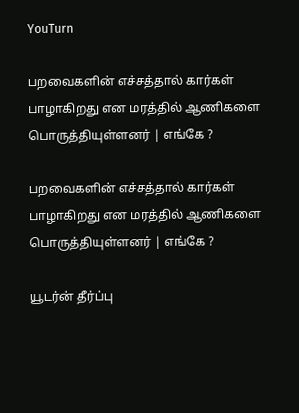YouTurn

பறவைகளின் எச்சத்தால் கார்கள் பாழாகிறது என மரத்தில் ஆணிகளை பொருத்தியுள்ளனர் | எங்கே ?

பறவைகளின் எச்சத்தால் கார்கள் பாழாகிறது என மரத்தில் ஆணிகளை பொருத்தியுள்ளனர் | எங்கே ?

யூடர்ன் தீர்ப்பு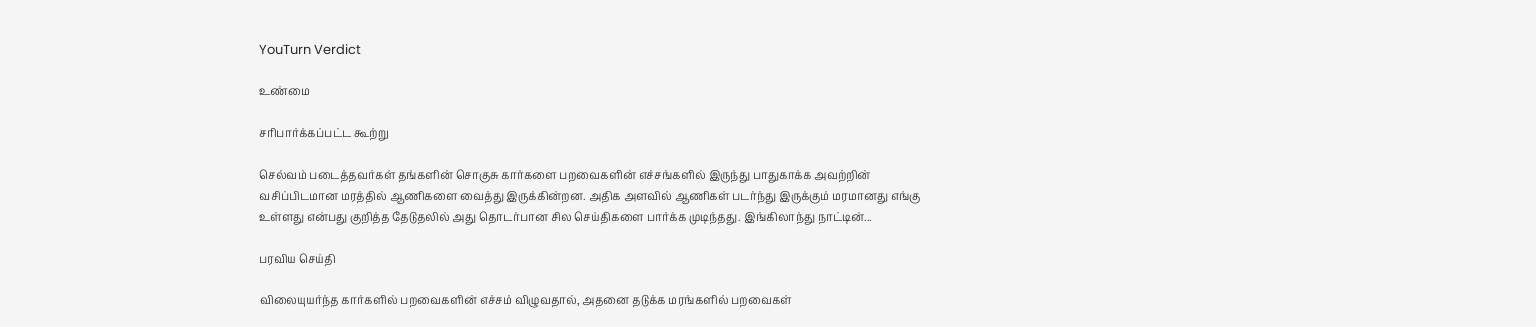YouTurn Verdict

உண்மை

சரிபார்க்கப்பட்ட கூற்று

செல்வம் படைத்தவர்கள் தங்களின் சொகுசு கார்களை பறவைகளின் எச்சங்களில் இருந்து பாதுகாக்க அவற்றின் வசிப்பிடமான மரத்தில் ஆணிகளை வைத்து இருக்கின்றன. அதிக அளவில் ஆணிகள் படர்ந்து இருக்கும் மரமானது எங்கு உள்ளது என்பது குறித்த தேடுதலில் அது தொடர்பான சில செய்திகளை பார்க்க முடிந்தது. இங்கிலாந்து நாட்டின்...

பரவிய செய்தி

விலையுயர்ந்த கார்களில் பறவைகளின் எச்சம் விழுவதால், அதனை தடுக்க மரங்களில் பறவைகள்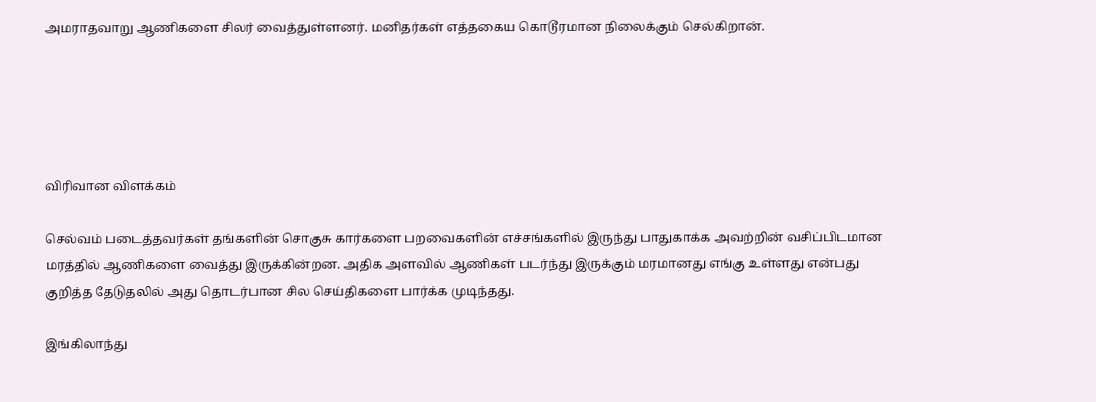அமராதவாறு ஆணிகளை சிலர் வைத்துள்ளனர். மனிதர்கள் எத்தகைய கொடூரமான நிலைக்கும் செல்கிறான்.





விரிவான விளக்கம்

செல்வம் படைத்தவர்கள் தங்களின் சொகுசு கார்களை பறவைகளின் எச்சங்களில் இருந்து பாதுகாக்க அவற்றின் வசிப்பிடமான மரத்தில் ஆணிகளை வைத்து இருக்கின்றன. அதிக அளவில் ஆணிகள் படர்ந்து இருக்கும் மரமானது எங்கு உள்ளது என்பது குறித்த தேடுதலில் அது தொடர்பான சில செய்திகளை பார்க்க முடிந்தது.

இங்கிலாந்து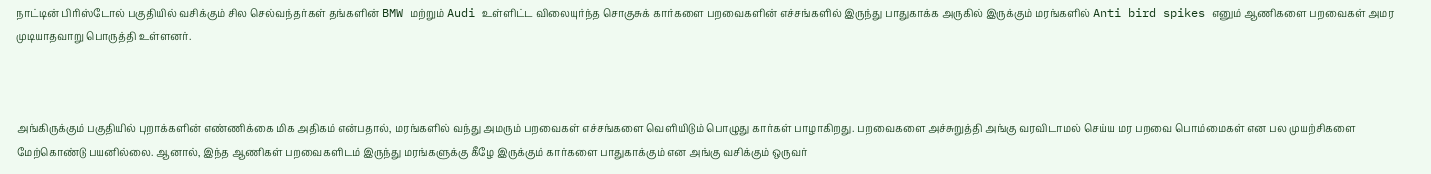நாட்டின் பிரிஸ்டோல் பகுதியில் வசிக்கும் சில செல்வந்தர்கள் தங்களின் BMW மற்றும் Audi உள்ளிட்ட விலையுர்ந்த சொகுசுக் கார்களை பறவைகளின் எச்சங்களில் இருந்து பாதுகாக்க அருகில் இருக்கும் மரங்களில் Anti bird spikes எனும் ஆணிகளை பறவைகள் அமர முடியாதவாறு பொருத்தி உள்ளனர்.



அங்கிருக்கும் பகுதியில் புறாக்களின் எண்ணிக்கை மிக அதிகம் என்பதால், மரங்களில் வந்து அமரும் பறவைகள் எச்சங்களை வெளியிடும் பொழுது கார்கள் பாழாகிறது. பறவைகளை அச்சுறுத்தி அங்கு வரவிடாமல் செய்ய மர பறவை பொம்மைகள் என பல முயற்சிகளை மேற்கொண்டு பயனில்லை. ஆனால், இந்த ஆணிகள் பறவைகளிடம் இருந்து மரங்களுக்கு கீழே இருக்கும் கார்களை பாதுகாக்கும் என அங்கு வசிக்கும் ஒருவர்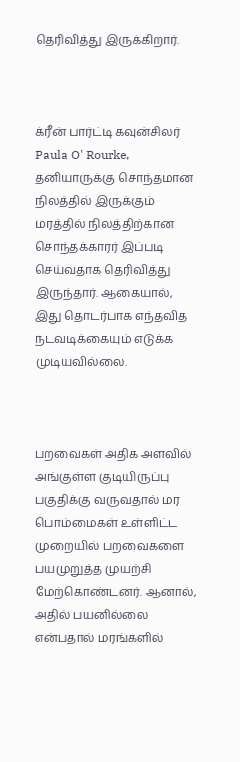தெரிவித்து இருக்கிறார்.



க்ரீன் பார்ட்டி கவுன்சிலர் Paula O' Rourke, தனியாருக்கு சொந்தமான நிலத்தில் இருக்கும் மரத்தில் நிலத்திற்கான சொந்தக்காரர் இப்படி செய்வதாக தெரிவித்து இருந்தார். ஆகையால், இது தொடர்பாக எந்தவித நடவடிக்கையும் எடுக்க முடியவில்லை.



பறவைகள் அதிக அளவில் அங்குள்ள குடியிருப்பு பகுதிக்கு வருவதால் மர பொம்மைகள் உள்ளிட்ட முறையில் பறவைகளை பயமுறுத்த முயற்சி மேற்கொண்டனர். ஆனால், அதில் பயனில்லை என்பதால் மரங்களில்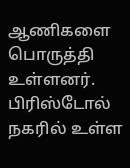ஆணிகளை பொருத்தி உள்ளனர். பிரிஸ்டோல் நகரில் உள்ள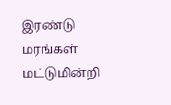இரண்டு மரங்கள் மட்டுமின்றி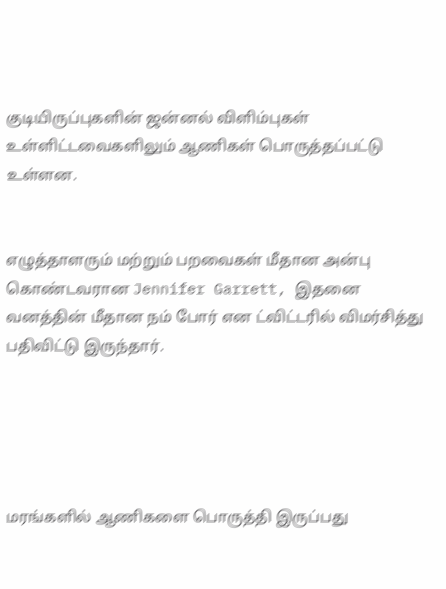குடியிருப்புகளின் ஜன்னல் விளிம்புகள் உள்ளிட்டவைகளிலும் ஆணிகள் பொருத்தப்பட்டு உள்ளன.


எழுத்தாளரும் மற்றும் பறவைகள் மீதான அன்பு கொண்டவரான Jennifer Garrett, இதனை வனத்தின் மீதான நம் போர் என ட்விட்டரில் விமர்சித்து பதிவிட்டு இருந்தார்.





மரங்களில் ஆணிகளை பொருத்தி இருப்பது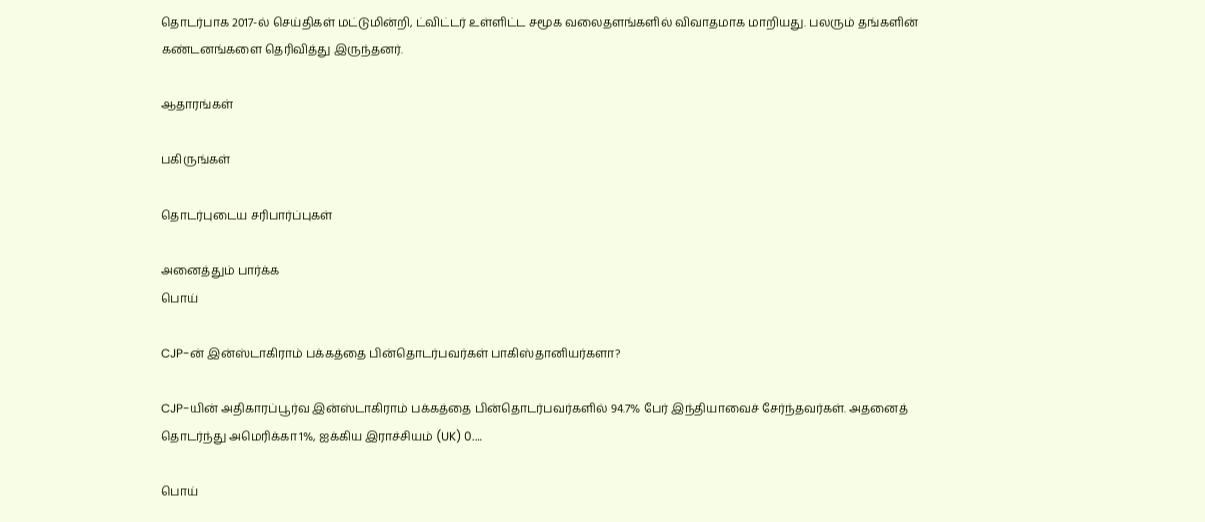தொடர்பாக 2017-ல் செய்திகள் மட்டுமின்றி, ட்விட்டர் உள்ளிட்ட சமூக வலைதளங்களில் விவாதமாக மாறியது. பலரும் தங்களின் கண்டனங்களை தெரிவித்து இருந்தனர்.

ஆதாரங்கள்

பகிருங்கள்

தொடர்புடைய சரிபார்ப்புகள்

அனைத்தும் பார்க்க
பொய்

CJP-ன் இன்ஸ்டாகிராம் பக்கத்தை பின்தொடர்பவர்கள் பாகிஸ்தானியர்களா?

CJP-யின் அதிகாரப்பூர்வ இன்ஸ்டாகிராம் பக்கத்தை பின்தொடர்பவர்களில் 94.7% பேர் இந்தியாவைச் சேர்ந்தவர்கள். அதனைத் தொடர்ந்து அமெரிக்கா 1%, ஐக்கிய இராச்சியம் (UK) 0.…

பொய்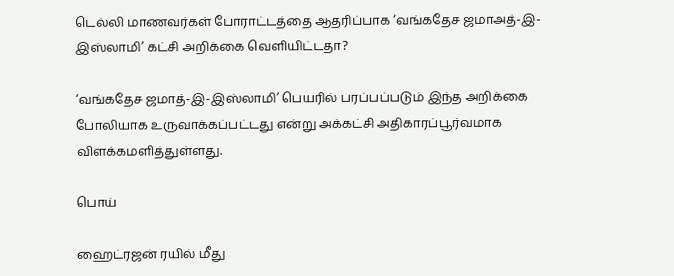டெல்லி மாணவர்கள் போராட்டத்தை ஆதரிப்பாக ‘வங்கதேச ஜமாஅத்-இ-இஸ்லாமி’ கட்சி அறிக்கை வெளியிட்டதா?

‘வங்கதேச ஜமாத்-இ-இஸ்லாமி’ பெயரில் பரப்பப்படும் இந்த அறிக்கை போலியாக உருவாக்கப்பட்டது என்று அக்கட்சி அதிகாரப்பூர்வமாக விளக்கமளித்துள்ளது.

பொய்

ஹைட்ரஜன் ரயில் மீது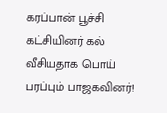கரப்பான் பூச்சி கட்சியினர் கல் வீசியதாக பொய் பரப்பும் பாஜகவினர்!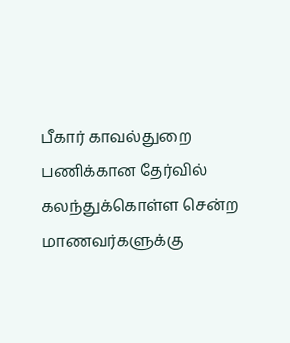பீகார் காவல்துறை பணிக்கான தேர்வில் கலந்துக்கொள்ள சென்ற மாணவர்களுக்கு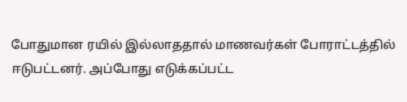போதுமான ரயில் இல்லாததால் மாணவர்கள் போராட்டத்தில் ஈடுபட்டனர். அப்போது எடுக்கப்பட்ட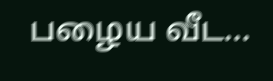பழைய வீட…